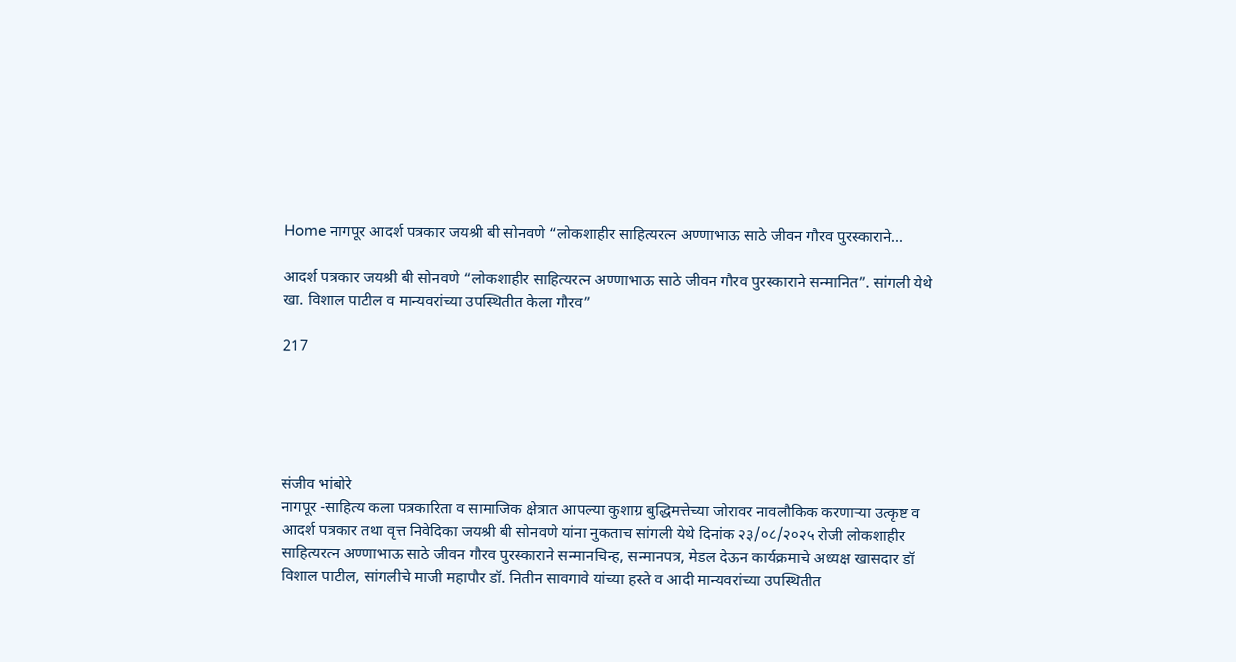Home नागपूर आदर्श पत्रकार जयश्री बी सोनवणे “लोकशाहीर साहित्यरत्न अण्णाभाऊ साठे जीवन गौरव पुरस्काराने...

आदर्श पत्रकार जयश्री बी सोनवणे “लोकशाहीर साहित्यरत्न अण्णाभाऊ साठे जीवन गौरव पुरस्काराने सन्मानित”. सांगली येथे खा. विशाल पाटील व मान्यवरांच्या उपस्थितीत केला गौरव”

217





संजीव भांबोरे
नागपूर -साहित्य कला पत्रकारिता व सामाजिक क्षेत्रात आपल्या कुशाग्र बुद्धिमत्तेच्या जोरावर नावलौकिक करणाऱ्या उत्कृष्ट व आदर्श पत्रकार तथा वृत्त निवेदिका जयश्री बी सोनवणे यांना नुकताच सांगली येथे दिनांक २३/०८/२०२५ रोजी लोकशाहीर साहित्यरत्न अण्णाभाऊ साठे जीवन गौरव पुरस्काराने सन्मानचिन्ह, सन्मानपत्र, मेडल देऊन कार्यक्रमाचे अध्यक्ष खासदार डॉ विशाल पाटील, सांगलीचे माजी महापौर डॉ. नितीन सावगावे यांच्या हस्ते व आदी मान्यवरांच्या उपस्थितीत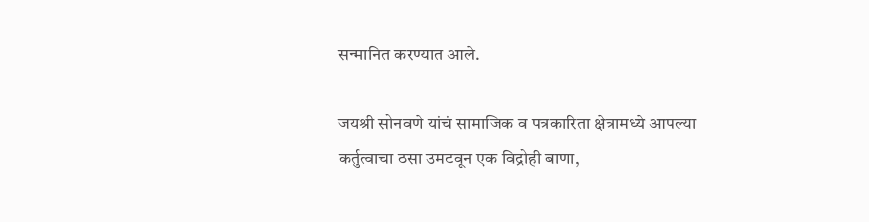सन्मानित करण्यात आले.

जयश्री सोनवणे यांचं सामाजिक व पत्रकारिता क्षेत्रामध्ये आपल्या कर्तुत्वाचा ठसा उमटवून एक विद्रोही बाणा,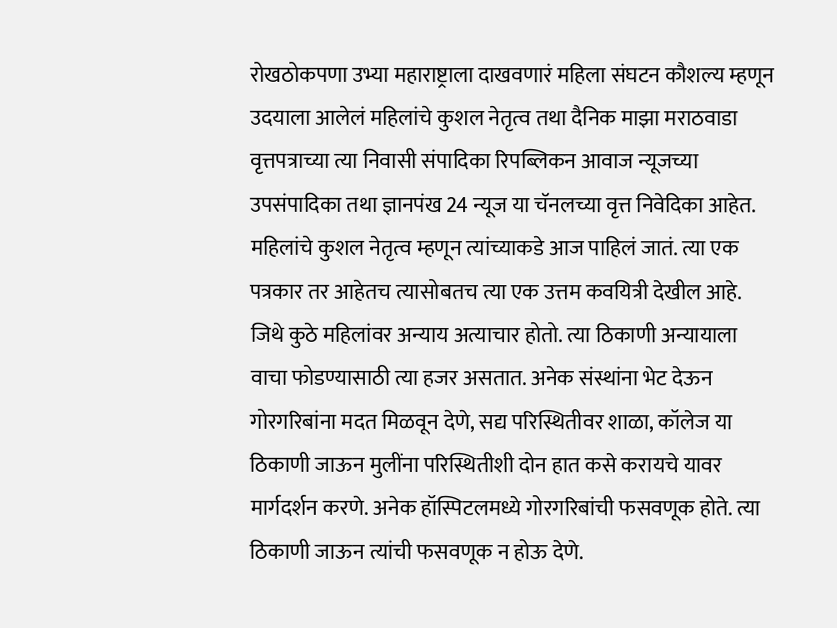रोखठोकपणा उभ्या महाराष्ट्राला दाखवणारं महिला संघटन कौशल्य म्हणून उदयाला आलेलं महिलांचे कुशल नेतृत्व तथा दैनिक माझा मराठवाडा वृत्तपत्राच्या त्या निवासी संपादिका रिपब्लिकन आवाज न्यूजच्या उपसंपादिका तथा ज्ञानपंख 24 न्यूज या चॅनलच्या वृत्त निवेदिका आहेत. महिलांचे कुशल नेतृत्व म्हणून त्यांच्याकडे आज पाहिलं जातं. त्या एक पत्रकार तर आहेतच त्यासोबतच त्या एक उत्तम कवयित्री देखील आहे. जिथे कुठे महिलांवर अन्याय अत्याचार होतो. त्या ठिकाणी अन्यायाला वाचा फोडण्यासाठी त्या हजर असतात. अनेक संस्थांना भेट देऊन गोरगरिबांना मदत मिळवून देणे, सद्य परिस्थितीवर शाळा, कॉलेज या ठिकाणी जाऊन मुलींना परिस्थितीशी दोन हात कसे करायचे यावर मार्गदर्शन करणे. अनेक हॉस्पिटलमध्ये गोरगरिबांची फसवणूक होते. त्या ठिकाणी जाऊन त्यांची फसवणूक न होऊ देणे.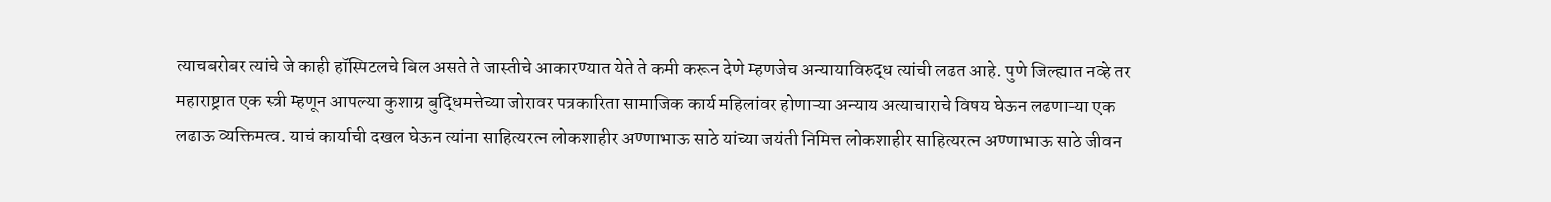त्याचबरोबर त्यांचे जे काही हॉस्पिटलचे बिल असते ते जास्तीचे आकारण्यात येते ते कमी करून देणे म्हणजेच अन्यायाविरुद्ध त्यांची लढत आहे. पुणे जिल्ह्यात नव्हे तर महाराष्ट्रात एक स्त्री म्हणून आपल्या कुशाग्र बुद्धिमत्तेच्या जोरावर पत्रकारिता सामाजिक कार्य महिलांवर होणाऱ्या अन्याय अत्याचाराचे विषय घेऊन लढणाऱ्या एक लढाऊ व्यक्तिमत्व. याचं कार्याची दखल घेऊन त्यांना साहित्यरत्न लोकशाहीर अण्णाभाऊ साठे यांच्या जयंती निमित्त लोकशाहीर साहित्यरत्न अण्णाभाऊ साठे जीवन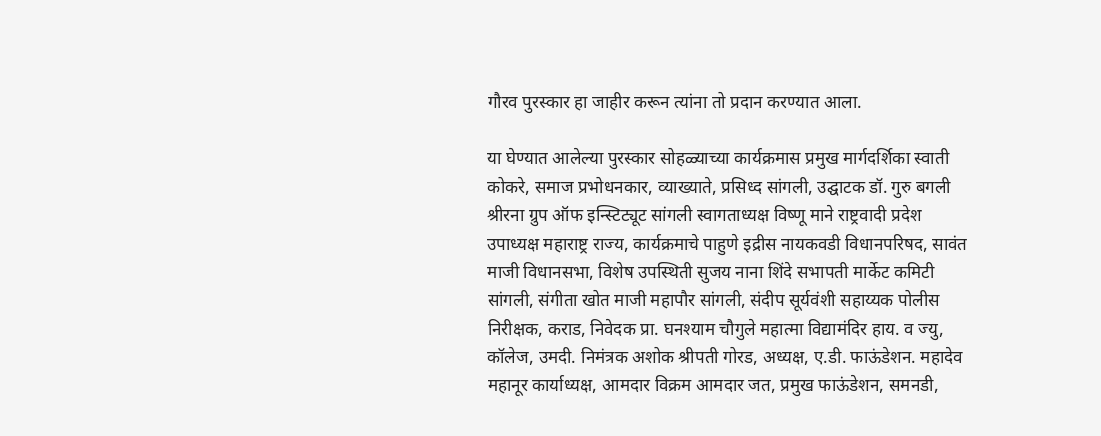गौरव पुरस्कार हा जाहीर करून त्यांना तो प्रदान करण्यात आला.

या घेण्यात आलेल्या पुरस्कार सोहळ्याच्या कार्यक्रमास प्रमुख मार्गदर्शिका स्वाती कोकरे, समाज प्रभोधनकार, व्याख्याते, प्रसिध्द सांगली, उद्घाटक डॉ. गुरु बगली श्रीरना ग्रुप ऑफ इन्स्टिट्यूट सांगली स्वागताध्यक्ष विष्णू माने राष्ट्रवादी प्रदेश उपाध्यक्ष महाराष्ट्र राज्य, कार्यक्रमाचे पाहुणे इद्रीस नायकवडी विधानपरिषद, सावंत माजी विधानसभा, विशेष उपस्थिती सुजय नाना शिंदे सभापती मार्केट कमिटी सांगली, संगीता खोत माजी महापौर सांगली, संदीप सूर्यवंशी सहाय्यक पोलीस निरीक्षक, कराड, निवेदक प्रा. घनश्याम चौगुले महात्मा विद्यामंदिर हाय. व ज्यु, कॉलेज, उमदी. निमंत्रक अशोक श्रीपती गोरड, अध्यक्ष, ए.डी. फाऊंडेशन. महादेव महानूर कार्याध्यक्ष, आमदार विक्रम आमदार जत, प्रमुख फाऊंडेशन, समनडी,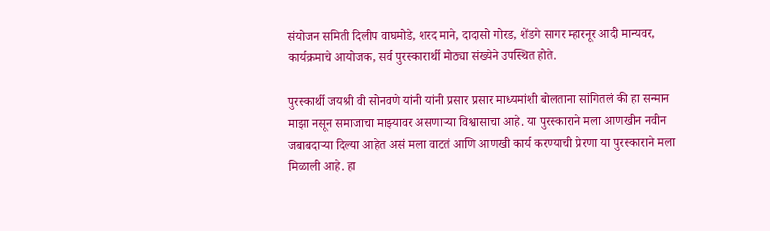संयोजन समिती दिलीप वाघमोडे, शरद माने, दादासो गोरड, शेंडगे सागर म्हारनूर आदी मान्यवर, कार्यक्रमाचे आयोजक, सर्व पुरस्कारार्थी मोठ्या संख्येने उपस्थित होते.

पुरस्कार्थी जयश्री वी सोनवणे यांनी यांनी प्रसार प्रसार माध्यमांशी बोलताना सांगितलं की हा सन्मान माझा नसून समाजाचा माझ्यावर असणाऱ्या विश्वासाचा आहे. या पुरस्काराने मला आणखीन नवीन जबाबदाऱ्या दिल्या आहेत असं मला वाटतं आणि आणखी कार्य करण्याची प्रेरणा या पुरस्काराने मला मिळाली आहे. हा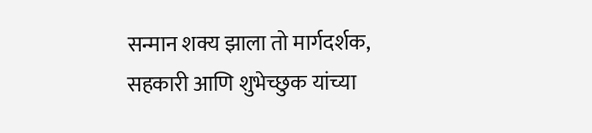सन्मान शक्य झाला तो मार्गदर्शक, सहकारी आणि शुभेच्छुक यांच्या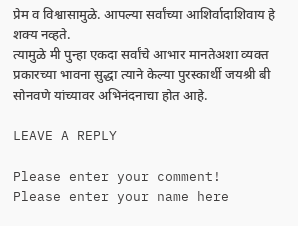प्रेम व विश्वासामुळे. आपल्या सर्वांच्या आशिर्वादाशिवाय हे शक्य नव्हते.
त्यामुळे मी पुन्हा एकदा सर्वांचे आभार मानतेअशा व्यक्त प्रकारच्या भावना सुद्धा त्याने केल्या पुरस्कार्थी जयश्री बी सोनवणे यांच्यावर अभिनंदनाचा होत आहे.

LEAVE A REPLY

Please enter your comment!
Please enter your name here